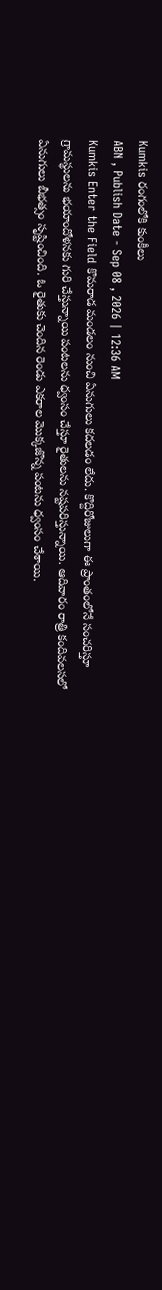Kumkis రంగంలోకి కుంకీలు
ABN , Publish Date - Sep 08 , 2026 | 12:36 AM
Kumkis Enter the Field కొమరాడ మండలం నుంచి ఏనుగులు కదలడం లేదు. కొద్దిరోజులుగా ఈ ప్రాంతంలోనే సంచరిస్తూ గ్రామస్థులను భయాందోళనకు గురి చేస్తున్నాయి పంటలను ధ్వంసం చేస్తూ రైతులను నష్టపరిస్తున్నాయి. ఆదివారం రాత్రి కందివలసలో ఏనుగులు బీభత్సం సృష్టించింది. ఓ రైతుకు చెందిన రెండు ఎకరాల మొక్కజొన్న పంటను ధ్వంసం చేశాయి.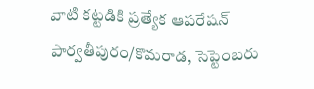వాటి కట్టడికి ప్రత్యేక ఆపరేషన్
పార్వతీపురం/కొమరాడ, సెప్టెంబరు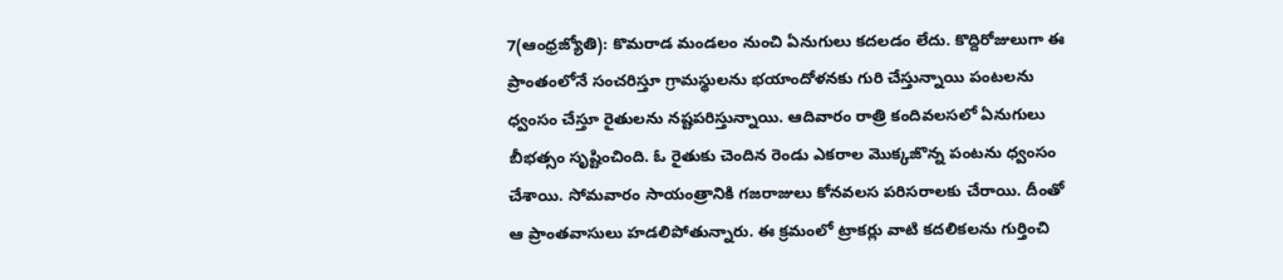7(ఆంధ్రజ్యోతి): కొమరాడ మండలం నుంచి ఏనుగులు కదలడం లేదు. కొద్దిరోజులుగా ఈ ప్రాంతంలోనే సంచరిస్తూ గ్రామస్థులను భయాందోళనకు గురి చేస్తున్నాయి పంటలను ధ్వంసం చేస్తూ రైతులను నష్టపరిస్తున్నాయి. ఆదివారం రాత్రి కందివలసలో ఏనుగులు బీభత్సం సృష్టించింది. ఓ రైతుకు చెందిన రెండు ఎకరాల మొక్కజొన్న పంటను ధ్వంసం చేశాయి. సోమవారం సాయంత్రానికి గజరాజులు కోనవలస పరిసరాలకు చేరాయి. దీంతో ఆ ప్రాంతవాసులు హడలిపోతున్నారు. ఈ క్రమంలో ట్రాకర్లు వాటి కదలికలను గుర్తించి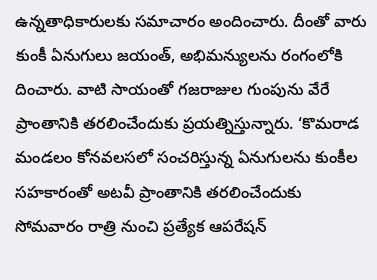ఉన్నతాధికారులకు సమాచారం అందించారు. దీంతో వారు కుంకీ ఏనుగులు జయంత్, అభిమన్యులను రంగంలోకి దించారు. వాటి సాయంతో గజరాజుల గుంపును వేరే ప్రాంతానికి తరలించేందుకు ప్రయత్నిస్తున్నారు. ‘కొమరాడ మండలం కోనవలసలో సంచరిస్తున్న ఏనుగులను కుంకీల సహకారంతో అటవీ ప్రాంతానికి తరలించేందుకు సోమవారం రాత్రి నుంచి ప్రత్యేక ఆపరేషన్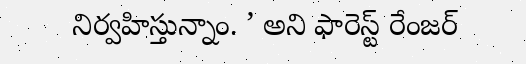నిర్వహిస్తున్నాం. ’ అని ఫారెస్ట్ రేంజర్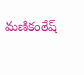మణికంఠేష్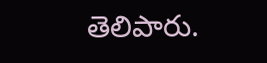తెలిపారు.